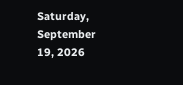Saturday, September 19, 2026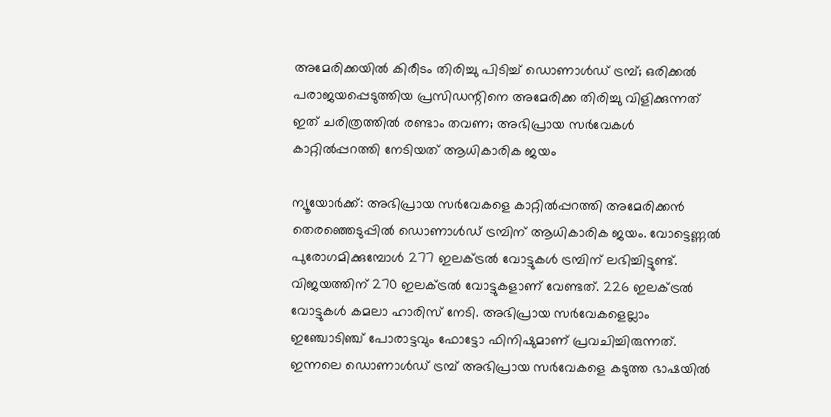അമേരിക്കയിൽ കിരീടം തിരിച്ചു പിടിച്ച് ഡൊണാൾഡ് ട്രമ്പ്; ഒരിക്കൽ പരാജയപ്പെടുത്തിയ പ്രസിഡന്റിനെ അമേരിക്ക തിരിച്ചു വിളിക്കുന്നത് ഇത് ചരിത്രത്തിൽ രണ്ടാം തവണ; അഭിപ്രായ സർവേകൾ കാറ്റിൽപ്പറത്തി നേടിയത് ആധികാരിക ജയം

ന്യൂയോർക്ക്: അഭിപ്രായ സർവേകളെ കാറ്റിൽപ്പറത്തി അമേരിക്കൻ തെരഞ്ഞെടുപ്പിൽ ഡൊണാൾഡ് ട്രമ്പിന് ആധികാരിക ജയം. വോട്ടെണ്ണൽ പുരോഗമിക്കുമ്പോൾ 277 ഇലക്ട്രൽ വോട്ടുകൾ ട്രമ്പിന് ലഭിച്ചിട്ടുണ്ട്. വിജയത്തിന് 270 ഇലക്ട്രൽ വോട്ടുകളാണ് വേണ്ടത്. 226 ഇലക്ട്രൽ വോട്ടുകൾ കമലാ ഹാരിസ് നേടി. അഭിപ്രായ സർവേകളെല്ലാം ഇഞ്ചോടിഞ്ച് പോരാട്ടവും ഫോട്ടോ ഫിനിഷുമാണ് പ്രവചിച്ചിരുന്നത്. ഇന്നലെ ഡൊണാൾഡ് ട്രമ്പ് അഭിപ്രായ സർവേകളെ കടുത്ത ഭാഷയിൽ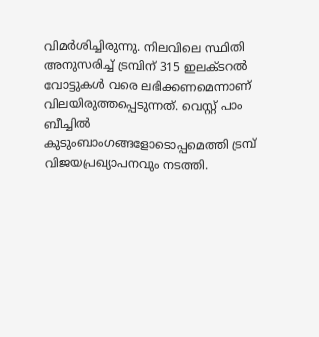വിമർശിച്ചിരുന്നു. നിലവിലെ സ്ഥിതി അനുസരിച്ച് ട്രമ്പിന് 315 ഇലക്ടറൽ വോട്ടുകൾ വരെ ലഭിക്കണമെന്നാണ് വിലയിരുത്തപ്പെടുന്നത്. വെസ്റ്റ് പാം ബീച്ചിൽ കുടുംബാംഗങ്ങളോടൊപ്പമെത്തി ട്രമ്പ് വിജയപ്രഖ്യാപനവും നടത്തി.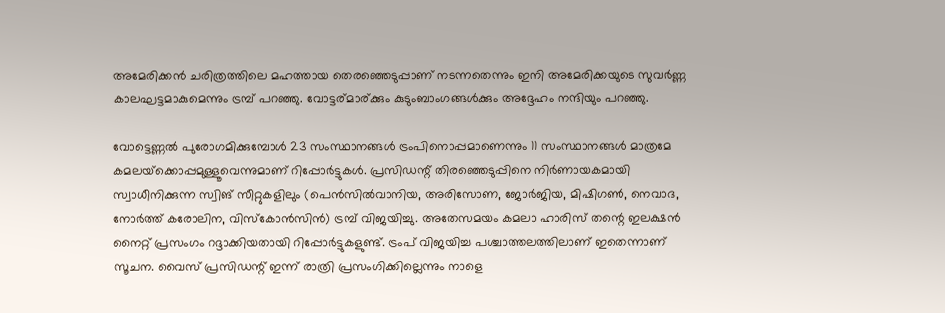അമേരിക്കൻ ചരിത്രത്തിലെ മഹത്തായ തെരഞ്ഞെടുപ്പാണ് നടന്നതെന്നും ഇനി അമേരിക്കയുടെ സുവർണ്ണ കാലഘട്ടമാകുമെന്നും ട്രമ്പ് പറഞ്ഞു. വോട്ടര്മാര്ക്കും കുടുംബാംഗങ്ങൾക്കും അദ്ദേഹം നന്ദിയും പറഞ്ഞു.

വോട്ടെണ്ണല്‍ പുരോഗമിക്കുമ്പോള്‍ 23 സംസ്ഥാനങ്ങള്‍ ട്രംപിനൊപ്പമാണെന്നും 11 സംസ്ഥാനങ്ങള്‍ മാത്രമേ കമലയ്‌ക്കൊപ്പമുള്ളൂവെന്നുമാണ് റിപ്പോര്‍ട്ടുകള്‍. പ്രസിഡന്റ് തിരഞ്ഞെടുപ്പിനെ നിര്‍ണായകമായി സ്വാധീനിക്കുന്ന സ്വിങ് സീറ്റുകളിലും (പെന്‍സില്‍വാനിയ, അരിസോണ, ജോര്‍ജിയ, മിഷിഗണ്‍, നെവാദ, നോര്‍ത്ത് കരോലിന, വിസ്‌കോന്‍സിന്‍) ട്രമ്പ് വിജയിച്ചു. അതേസമയം കമലാ ഹാരിസ് തന്റെ ഇലക്ഷന്‍ നൈറ്റ് പ്രസംഗം റദ്ദാക്കിയതായി റിപ്പോര്‍ട്ടുകളുണ്ട്. ട്രംപ് വിജയിച്ച പശ്ചാത്തലത്തിലാണ് ഇതെന്നാണ് സൂചന. വൈസ് പ്രസിഡന്റ് ഇന്ന് രാത്രി പ്രസംഗിക്കില്ലെന്നും നാളെ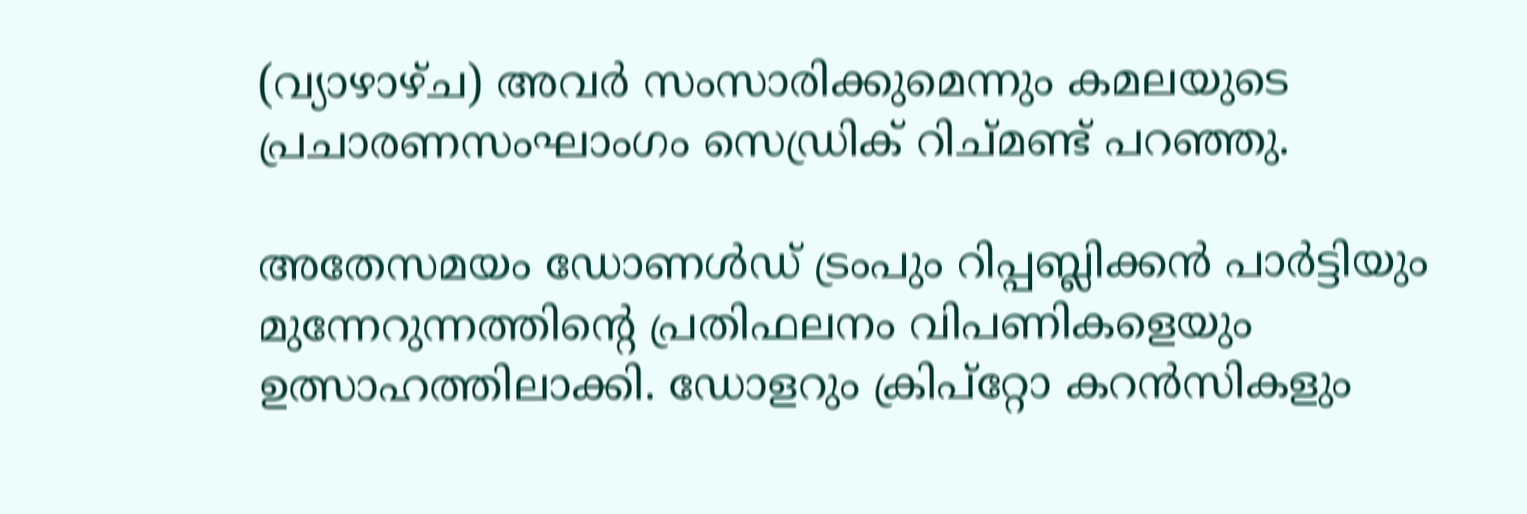(വ്യാഴാഴ്ച) അവര്‍ സംസാരിക്കുമെന്നും കമലയുടെ പ്രചാരണസംഘാംഗം സെഡ്രിക് റിച്മണ്ട് പറഞ്ഞു.

അതേസമയം ഡോണള്‍ഡ് ട്രംപും റിപ്പബ്ലിക്കന്‍ പാര്‍ട്ടിയും മുന്നേറുന്നത്തിന്റെ പ്രതിഫലനം വിപണികളെയും ഉത്സാഹത്തിലാക്കി. ഡോളറും ക്രിപ്‌റ്റോ കറന്‍സികളും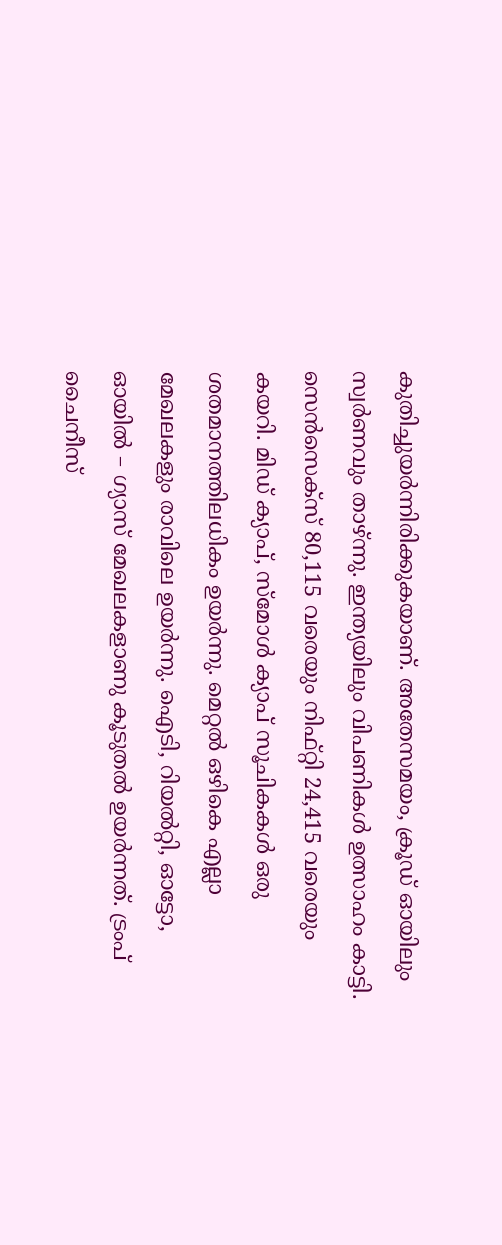കുതിച്ചുയർന്നിരിക്കുകയാണ്. അതേസമയം, ക്രൂഡ് ഓയിലും സ്വര്‍ണവും താഴ്ന്നു. ഇന്ത്യയിലും വിപണികൾ ഉത്സാഹം കാട്ടി. സെന്‍സെക്‌സ് 80,115 വരെയും നിഫ്റ്റി 24,415 വരെയും കയറി. മിഡ് ക്യാപ്, സ്‌മോള്‍ ക്യാപ് സൂചികകള്‍ ഒരു ശതമാനത്തിലധികം ഉയര്‍ന്നു. മെറ്റല്‍ ഒഴികെ എല്ലാ മേഖലകളും രാവിലെ ഉയര്‍ന്നു. ഐടി, റിയല്‍റ്റി, ഓട്ടോ, ഓയില്‍ – ഗ്യാസ് മേഖലകളാണു കൂടുതല്‍ ഉയര്‍ന്നത്. ട്രംപ് ചൈനീസ്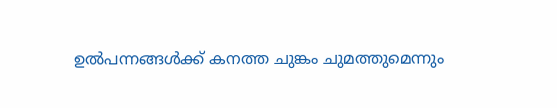ഉല്‍പന്നങ്ങള്‍ക്ക് കനത്ത ചുങ്കം ചുമത്തുമെന്നും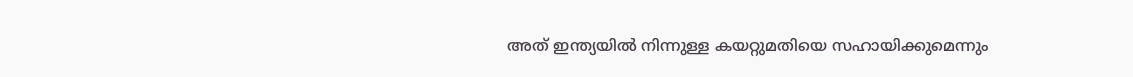അത് ഇന്ത്യയില്‍ നിന്നുള്ള കയറ്റുമതിയെ സഹായിക്കുമെന്നും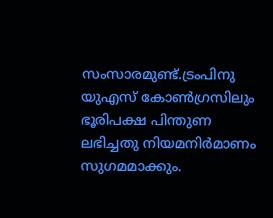സംസാരമുണ്ട്.ട്രംപിനു യുഎസ് കോണ്‍ഗ്രസിലും ഭൂരിപക്ഷ പിന്തുണ ലഭിച്ചതു നിയമനിര്‍മാണം സുഗമമാക്കും.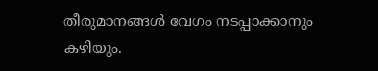തീരുമാനങ്ങള്‍ വേഗം നടപ്പാക്കാനും കഴിയും.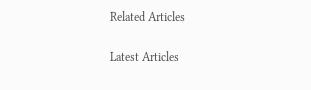Related Articles

Latest Articles